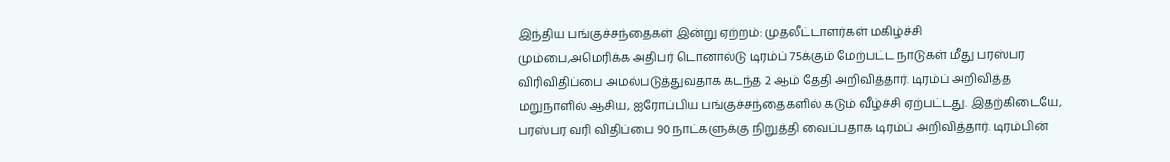இந்திய பங்குச்சந்தைகள் இன்று ஏற்றம்: முதலீட்டாளர்கள் மகிழ்ச்சி
மும்பை,அமெரிக்க அதிபர் டொனால்டு டிரம்ப் 75க்கும் மேற்பட்ட நாடுகள் மீது பரஸ்பர விரிவிதிப்பை அமல்படுத்துவதாக கடந்த 2 ஆம் தேதி அறிவித்தார். டிரம்ப் அறிவித்த மறுநாளில் ஆசிய, ஐரோப்பிய பங்குச்சந்தைகளில் கடும் வீழ்ச்சி ஏற்பட்டது. இதற்கிடையே, பரஸ்பர வரி விதிப்பை 90 நாட்களுக்கு நிறுத்தி வைப்பதாக டிரம்ப் அறிவித்தார். டிரம்பின்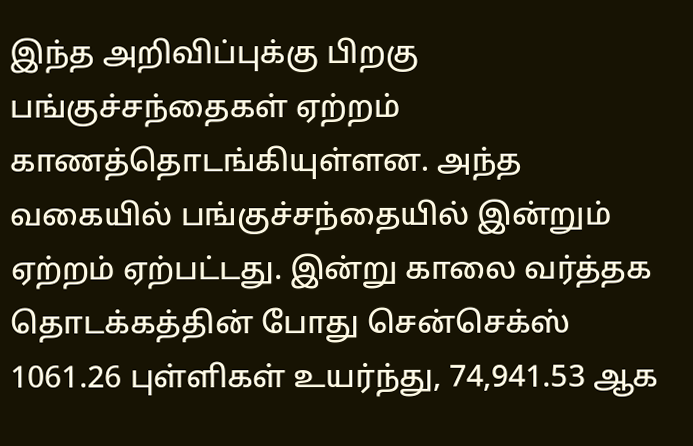இந்த அறிவிப்புக்கு பிறகு பங்குச்சந்தைகள் ஏற்றம் காணத்தொடங்கியுள்ளன. அந்த வகையில் பங்குச்சந்தையில் இன்றும் ஏற்றம் ஏற்பட்டது. இன்று காலை வர்த்தக தொடக்கத்தின் போது சென்செக்ஸ் 1061.26 புள்ளிகள் உயர்ந்து, 74,941.53 ஆக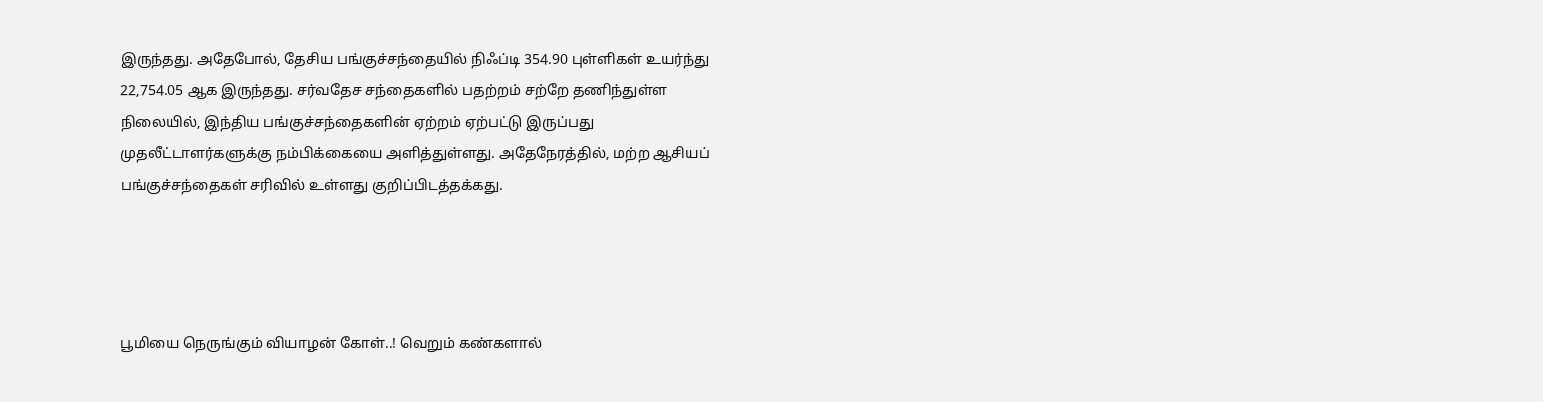இருந்தது. அதேபோல், தேசிய பங்குச்சந்தையில் நிஃப்டி 354.90 புள்ளிகள் உயர்ந்து 22,754.05 ஆக இருந்தது. சர்வதேச சந்தைகளில் பதற்றம் சற்றே தணிந்துள்ள நிலையில், இந்திய பங்குச்சந்தைகளின் ஏற்றம் ஏற்பட்டு இருப்பது முதலீட்டாளர்களுக்கு நம்பிக்கையை அளித்துள்ளது. அதேநேரத்தில், மற்ற ஆசியப் பங்குச்சந்தைகள் சரிவில் உள்ளது குறிப்பிடத்தக்கது.




பூமியை நெருங்கும் வியாழன் கோள்..! வெறும் கண்களால்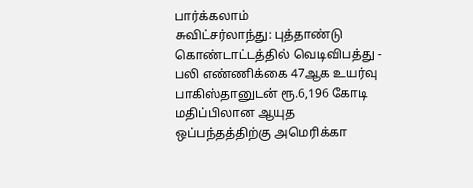பார்க்கலாம்
சுவிட்சர்லாந்து: புத்தாண்டு கொண்டாட்டத்தில் வெடிவிபத்து - பலி எண்ணிக்கை 47ஆக உயர்வு
பாகிஸ்தானுடன் ரூ.6,196 கோடி மதிப்பிலான ஆயுத ஒப்பந்தத்திற்கு அமெரிக்கா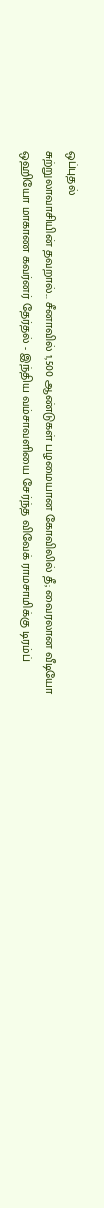ஒப்புதல்
சுற்றுலாவாசியின் தவறால்... சீனாவில் 1,500 ஆண்டுகள் பழமையான கோவிலில் தீ; வைரலான வீடியோ
ஒஹியோ மாகாண கவர்னர் தேர்தல் - இந்திய வம்சாவளியை சேர்ந்த விவேக் ராமசாமிக்கு டிரம்ப்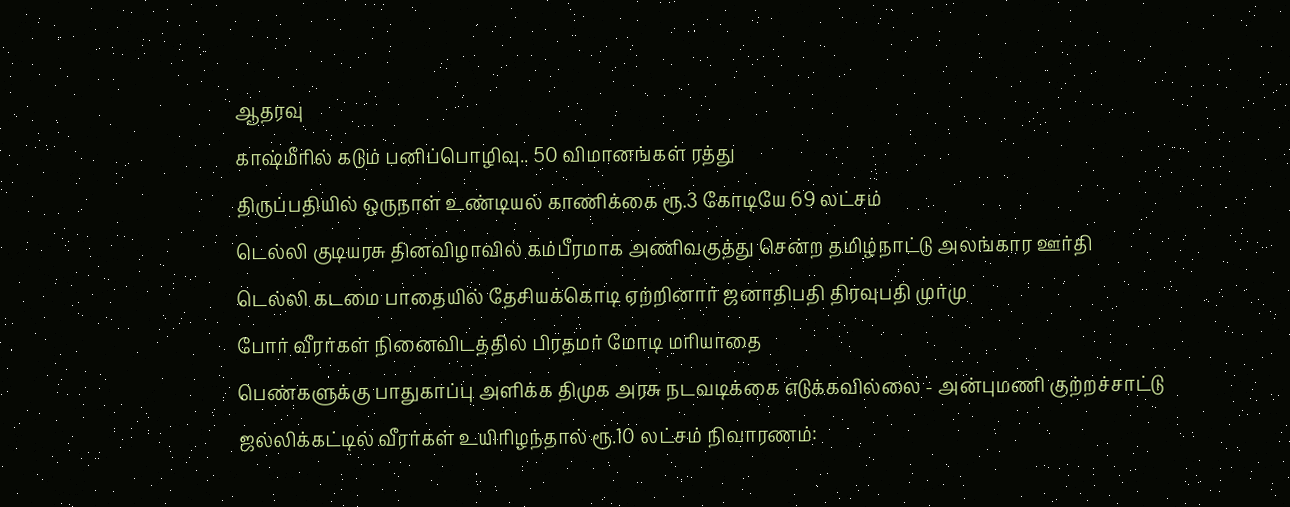ஆதரவு
காஷ்மீரில் கடும் பனிப்பொழிவு.. 50 விமானங்கள் ரத்து
திருப்பதியில் ஒருநாள் உண்டியல் காணிக்கை ரூ.3 கோடியே 69 லட்சம்
டெல்லி குடியரசு தினவிழாவில் கம்பீரமாக அணிவகுத்து சென்ற தமிழ்நாட்டு அலங்கார ஊர்தி
டெல்லி கடமை பாதையில் தேசியக்கொடி ஏற்றினார் ஜனாதிபதி திரவுபதி முர்மு
போர் வீரர்கள் நினைவிடத்தில் பிரதமர் மோடி மரியாதை
பெண்களுக்கு பாதுகாப்பு அளிக்க திமுக அரசு நடவடிக்கை எடுக்கவில்லை - அன்புமணி குற்றச்சாட்டு
ஜல்லிக்கட்டில் வீரர்கள் உயிரிழந்தால் ரூ.10 லட்சம் நிவாரணம்: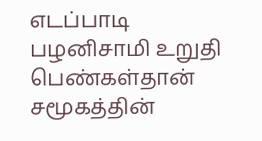எடப்பாடி பழனிசாமி உறுதி
பெண்கள்தான் சமூகத்தின்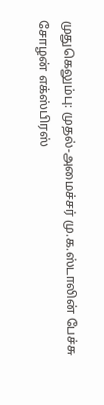முதுகெலும்பு: முதல்-அமைச்சர் மு.க.ஸ்டாலின் பேச்சு
சோழன் எக்ஸ்பிரஸ்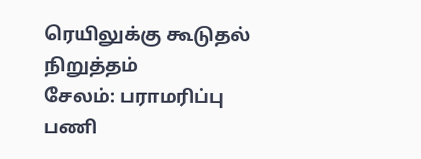ரெயிலுக்கு கூடுதல் நிறுத்தம்
சேலம்: பராமரிப்பு பணி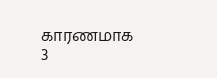காரணமாக 3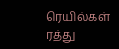ரெயில்கள் ரத்து